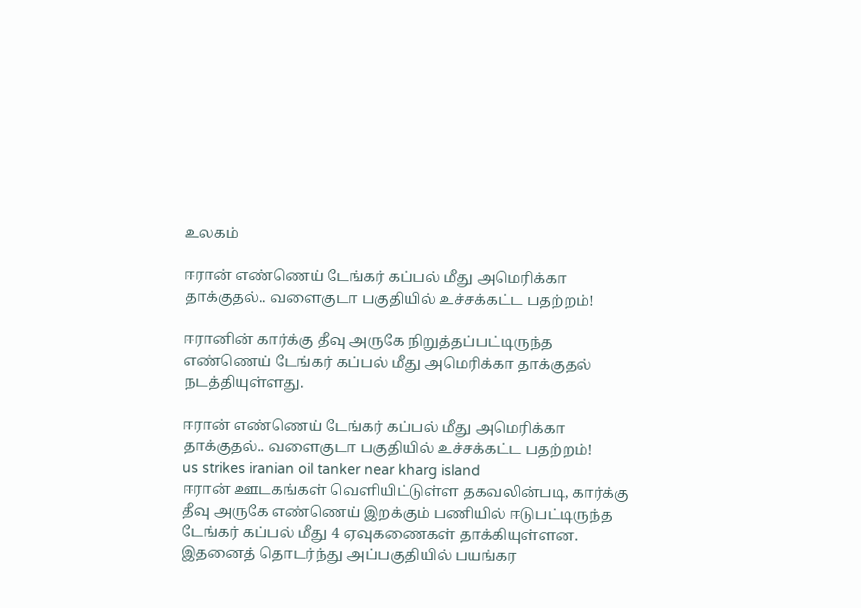உலகம்

ஈரான் எண்ணெய் டேங்கர் கப்பல் மீது அமெரிக்கா தாக்குதல்.. வளைகுடா பகுதியில் உச்சக்கட்ட பதற்றம்!

ஈரானின் கார்க்கு தீவு அருகே நிறுத்தப்பட்டிருந்த எண்ணெய் டேங்கர் கப்பல் மீது அமெரிக்கா தாக்குதல் நடத்தியுள்ளது.

ஈரான் எண்ணெய் டேங்கர் கப்பல் மீது அமெரிக்கா தாக்குதல்.. வளைகுடா பகுதியில் உச்சக்கட்ட பதற்றம்!
us strikes iranian oil tanker near kharg island
ஈரான் ஊடகங்கள் வெளியிட்டுள்ள தகவலின்படி, கார்க்கு தீவு அருகே எண்ணெய் இறக்கும் பணியில் ஈடுபட்டிருந்த டேங்கர் கப்பல் மீது 4 ஏவுகணைகள் தாக்கியுள்ளன. இதனைத் தொடர்ந்து அப்பகுதியில் பயங்கர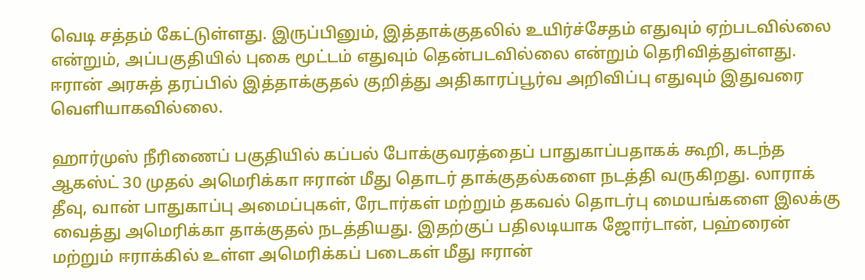வெடி சத்தம் கேட்டுள்ளது. இருப்பினும், இத்தாக்குதலில் உயிர்ச்சேதம் எதுவும் ஏற்படவில்லை என்றும், அப்பகுதியில் புகை மூட்டம் எதுவும் தென்படவில்லை என்றும் தெரிவித்துள்ளது. ஈரான் அரசுத் தரப்பில் இத்தாக்குதல் குறித்து அதிகாரப்பூர்வ அறிவிப்பு எதுவும் இதுவரை வெளியாகவில்லை.

ஹார்முஸ் நீரிணைப் பகுதியில் கப்பல் போக்குவரத்தைப் பாதுகாப்பதாகக் கூறி, கடந்த ஆகஸ்ட் 30 முதல் அமெரிக்கா ஈரான் மீது தொடர் தாக்குதல்களை நடத்தி வருகிறது. லாராக் தீவு, வான் பாதுகாப்பு அமைப்புகள், ரேடார்கள் மற்றும் தகவல் தொடர்பு மையங்களை இலக்கு வைத்து அமெரிக்கா தாக்குதல் நடத்தியது. இதற்குப் பதிலடியாக ஜோர்டான், பஹ்ரைன் மற்றும் ஈராக்கில் உள்ள அமெரிக்கப் படைகள் மீது ஈரான்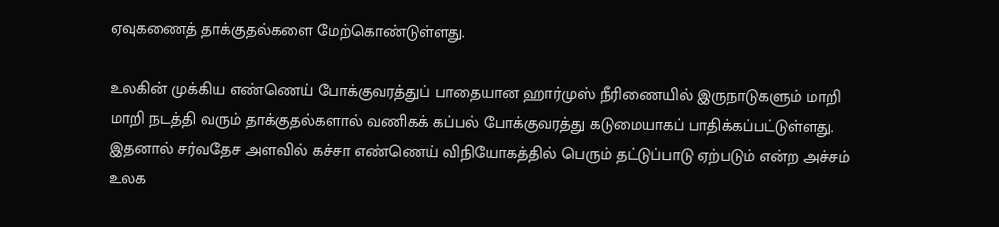ஏவுகணைத் தாக்குதல்களை மேற்கொண்டுள்ளது.

உலகின் முக்கிய எண்ணெய் போக்குவரத்துப் பாதையான ஹார்முஸ் நீரிணையில் இருநாடுகளும் மாறி மாறி நடத்தி வரும் தாக்குதல்களால் வணிகக் கப்பல் போக்குவரத்து கடுமையாகப் பாதிக்கப்பட்டுள்ளது. இதனால் சர்வதேச அளவில் கச்சா எண்ணெய் விநியோகத்தில் பெரும் தட்டுப்பாடு ஏற்படும் என்ற அச்சம் உலக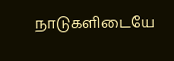நாடுகளிடையே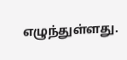எழுந்துள்ளது.